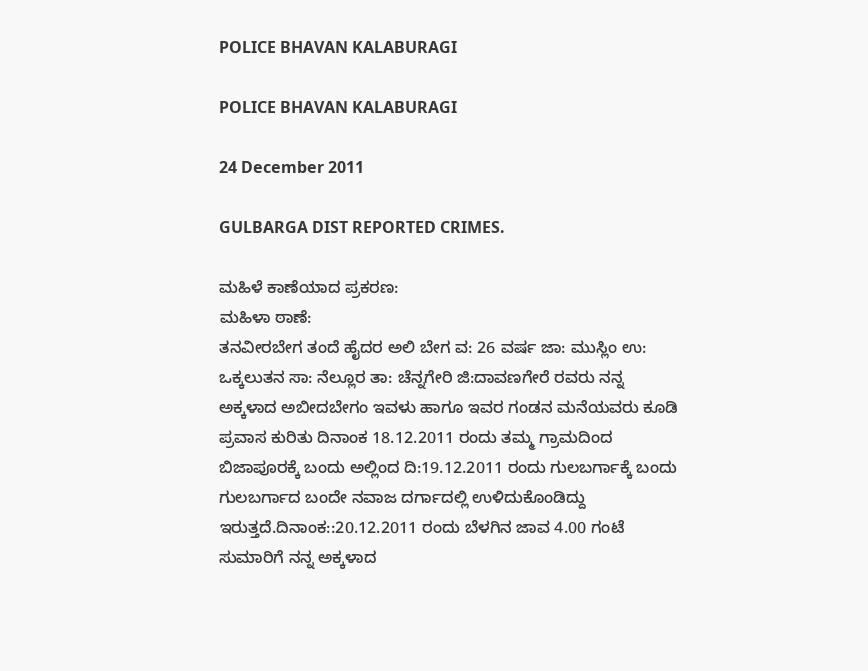POLICE BHAVAN KALABURAGI

POLICE BHAVAN KALABURAGI

24 December 2011

GULBARGA DIST REPORTED CRIMES.

ಮಹಿಳೆ ಕಾಣೆಯಾದ ಪ್ರಕರಣ:
ಮಹಿಳಾ ಠಾಣೆ:
ತನವೀರಬೇಗ ತಂದೆ ಹೈದರ ಅಲಿ ಬೇಗ ವ: 26 ವರ್ಷ ಜಾ: ಮುಸ್ಲಿಂ ಉ: ಒಕ್ಕಲುತನ ಸಾ: ನೆಲ್ಲೂರ ತಾ: ಚೆನ್ನಗೇರಿ ಜಿ:ದಾವಣಗೇರೆ ರವರು ನನ್ನ ಅಕ್ಕಳಾದ ಅಬೀದಬೇಗಂ ಇವಳು ಹಾಗೂ ಇವರ ಗಂಡನ ಮನೆಯವರು ಕೂಡಿ ಪ್ರವಾಸ ಕುರಿತು ದಿನಾಂಕ 18.12.2011 ರಂದು ತಮ್ಮ ಗ್ರಾಮದಿಂದ ಬಿಜಾಪೂರಕ್ಕೆ ಬಂದು ಅಲ್ಲಿಂದ ದಿ:19.12.2011 ರಂದು ಗುಲಬರ್ಗಾಕ್ಕೆ ಬಂದು ಗುಲಬರ್ಗಾದ ಬಂದೇ ನವಾಜ ದರ್ಗಾದಲ್ಲಿ ಉಳಿದುಕೊಂಡಿದ್ದು ಇರುತ್ತದೆ.ದಿನಾಂಕ::20.12.2011 ರಂದು ಬೆಳಗಿನ ಜಾವ 4.00 ಗಂಟೆ ಸುಮಾರಿಗೆ ನನ್ನ ಅಕ್ಕಳಾದ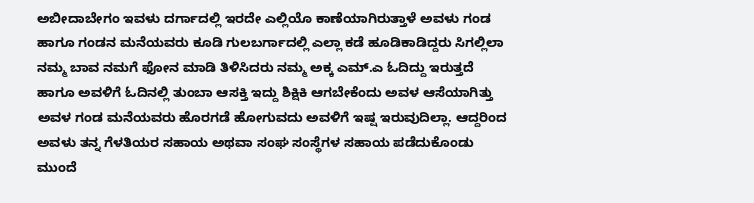ಅಬೀದಾಬೇಗಂ ಇವಳು ದರ್ಗಾದಲ್ಲಿ ಇರದೇ ಎಲ್ಲಿಯೊ ಕಾಣೆಯಾಗಿರುತ್ತಾಳೆ ಅವಳು ಗಂಡ ಹಾಗೂ ಗಂಡನ ಮನೆಯವರು ಕೂಡಿ ಗುಲಬರ್ಗಾದಲ್ಲಿ ಎಲ್ಲಾ ಕಡೆ ಹೂಡಿಕಾಡಿದ್ದರು ಸಿಗಲ್ಲಿಲಾ ನಮ್ಮ ಬಾವ ನಮಗೆ ಫೋನ ಮಾಡಿ ತಿಳಿಸಿದರು ನಮ್ಮ ಅಕ್ಕ ಎಮ್.ಎ ಓದಿದ್ದು ಇರುತ್ತದೆ ಹಾಗೂ ಅವಳಿಗೆ ಓದಿನಲ್ಲಿ ತುಂಬಾ ಆಸಕ್ತಿ ಇದ್ದು ಶಿಕ್ಷಿಕಿ ಆಗಬೇಕೆಂದು ಅವಳ ಆಸೆಯಾಗಿತ್ತು ಅವಳ ಗಂಡ ಮನೆಯವರು ಹೊರಗಡೆ ಹೋಗುವದು ಅವಳಿಗೆ ಇಷ್ಷ ಇರುವುದಿಲ್ಲಾ. ಆದ್ದರಿಂದ ಅವಳು ತನ್ನ ಗೆಳತಿಯರ ಸಹಾಯ ಅಥವಾ ಸಂಘ ಸಂಸ್ಥೆಗಳ ಸಹಾಯ ಪಡೆದುಕೊಂಡು ಮುಂದೆ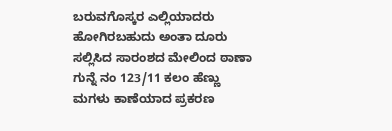ಬರುವಗೊಸ್ಕರ ಎಲ್ಲಿಯಾದರು ಹೋಗಿರಬಹುದು ಅಂತಾ ದೂರು ಸಲ್ಲಿಸಿದ ಸಾರಂಶದ ಮೇಲಿಂದ ಠಾಣಾ ಗುನ್ನೆ ನಂ 123/11 ಕಲಂ ಹೆಣ್ಣು ಮಗಳು ಕಾಣೆಯಾದ ಪ್ರಕರಣ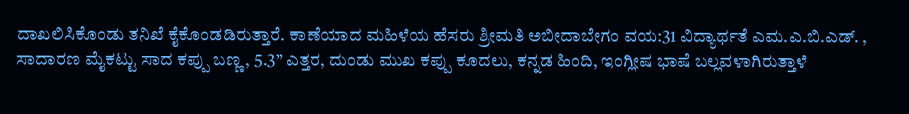ದಾಖಲಿಸಿಕೊಂಡು ತನಿಖೆ ಕೈಕೊಂಡಡಿರುತ್ತಾರೆ. ಕಾಣೆಯಾದ ಮಹಿಳೆಯ ಹೆಸರು ಶ್ರೀಮತಿ ಅಬೀದಾಬೇಗಂ ವಯ:31 ವಿದ್ಯಾರ್ಥತೆ ಎಮ.ಎ.ಬಿ.ಎಡ್. , ಸಾದಾರಣ ಮೈಕಟ್ಟು ಸಾದ ಕಪ್ಪು ಬಣ್ಣ, 5.3” ಎತ್ತರ, ದುಂಡು ಮುಖ ಕಪ್ಪು ಕೂದಲು, ಕನ್ನಡ ಹಿಂದಿ, ಇಂಗ್ಲೀಷ ಭಾಷೆ ಬಲ್ಲವಳಾಗಿರುತ್ತಾಳೆ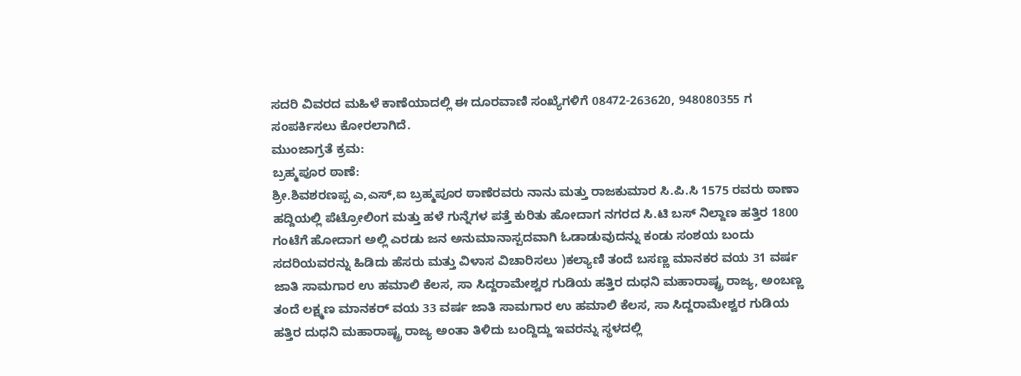ಸದರಿ ವಿವರದ ಮಹಿಳೆ ಕಾಣೆಯಾದಲ್ಲಿ ಈ ದೂರವಾಣಿ ಸಂಖ್ಯೆಗಳಿಗೆ 08472-263620, 948080355 ಗ ಸಂಪರ್ಕಿಸಲು ಕೋರಲಾಗಿದೆ.
ಮುಂಜಾಗ್ರತೆ ಕ್ರಮ:
ಬ್ರಹ್ಮಪೂರ ಠಾಣೆ:
ಶ್ರೀ.ಶಿವಶರಣಪ್ಪ ಎ,ಎಸ್,ಐ ಬ್ರಹ್ಮಪೂರ ಠಾಣೆರವರು ನಾನು ಮತ್ತು ರಾಜಕುಮಾರ ಸಿ.ಪಿ.ಸಿ 1575 ರವರು ಠಾಣಾ ಹದ್ದಿಯಲ್ಲಿ ಪೆಟ್ರೋಲಿಂಗ ಮತ್ತು ಹಳೆ ಗುನ್ನೆಗಳ ಪತ್ತೆ ಕುರಿತು ಹೋದಾಗ ನಗರದ ಸಿ.ಟಿ ಬಸ್ ನಿಲ್ದಾಣ ಹತ್ತಿರ 1800 ಗಂಟೆಗೆ ಹೋದಾಗ ಅಲ್ಲಿ ಎರಡು ಜನ ಅನುಮಾನಾಸ್ಪದವಾಗಿ ಓಡಾಡುವುದನ್ನು ಕಂಡು ಸಂಶಯ ಬಂದು ಸದರಿಯವರನ್ನು ಹಿಡಿದು ಹೆಸರು ಮತ್ತು ವಿಳಾಸ ವಿಚಾರಿಸಲು )ಕಲ್ಯಾಣಿ ತಂದೆ ಬಸಣ್ಣ ಮಾನಕರ ವಯ 31 ವರ್ಷ ಜಾತಿ ಸಾಮಗಾರ ಉ ಹಮಾಲಿ ಕೆಲಸ, ಸಾ ಸಿದ್ದರಾಮೇಶ್ವರ ಗುಡಿಯ ಹತ್ತಿರ ದುಧನಿ ಮಹಾರಾಷ್ಟ್ರ ರಾಜ್ಯ, ಅಂಬಣ್ಣ ತಂದೆ ಲಕ್ಷ್ಮಣ ಮಾನಕರ್ ವಯ 33 ವರ್ಷ ಜಾತಿ ಸಾಮಗಾರ ಉ ಹಮಾಲಿ ಕೆಲಸ, ಸಾ ಸಿದ್ದರಾಮೇಶ್ವರ ಗುಡಿಯ ಹತ್ತಿರ ದುಧನಿ ಮಹಾರಾಷ್ಟ್ರ ರಾಜ್ಯ ಅಂತಾ ತಿಳಿದು ಬಂದ್ದಿದ್ದು ಇವರನ್ನು ಸ್ಥಳದಲ್ಲಿ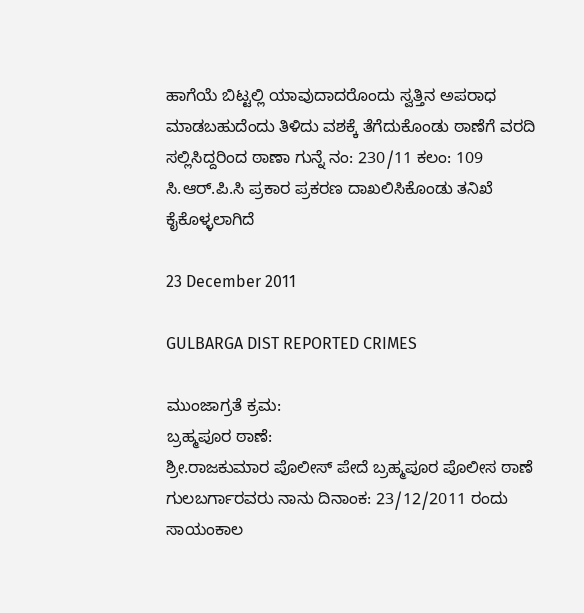ಹಾಗೆಯೆ ಬಿಟ್ಟಲ್ಲಿ ಯಾವುದಾದರೊಂದು ಸ್ವತ್ತಿನ ಅಪರಾಧ ಮಾಡಬಹುದೆಂದು ತಿಳಿದು ವಶಕ್ಕೆ ತೆಗೆದುಕೊಂಡು ಠಾಣೆಗೆ ವರದಿ ಸಲ್ಲಿಸಿದ್ದರಿಂದ ಠಾಣಾ ಗುನ್ನೆ ನಂ: 230/11 ಕಲಂ: 109 ಸಿ.ಆರ್.ಪಿ.ಸಿ ಪ್ರಕಾರ ಪ್ರಕರಣ ದಾಖಲಿಸಿಕೊಂಡು ತನಿಖೆ ಕೈಕೊಳ್ಳಲಾಗಿದೆ

23 December 2011

GULBARGA DIST REPORTED CRIMES

ಮುಂಜಾಗ್ರತೆ ಕ್ರಮ:
ಬ್ರಹ್ಮಪೂರ ಠಾಣೆ:
ಶ್ರೀ.ರಾಜಕುಮಾರ ಪೊಲೀಸ್ ಪೇದೆ ಬ್ರಹ್ಮಪೂರ ಪೊಲೀಸ ಠಾಣೆ ಗುಲಬರ್ಗಾರವರು ನಾನು ದಿನಾಂಕ: 23/12/2011 ರಂದು ಸಾಯಂಕಾಲ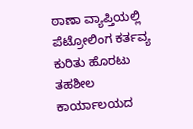ಠಾಣಾ ವ್ಯಾಪ್ತಿಯಲ್ಲಿ ಪೆಟ್ರೋಲಿಂಗ ಕರ್ತವ್ಯ ಕುರಿತು ಹೊರಟು ತಹಶೀಲ ಕಾರ್ಯಾಲಯದ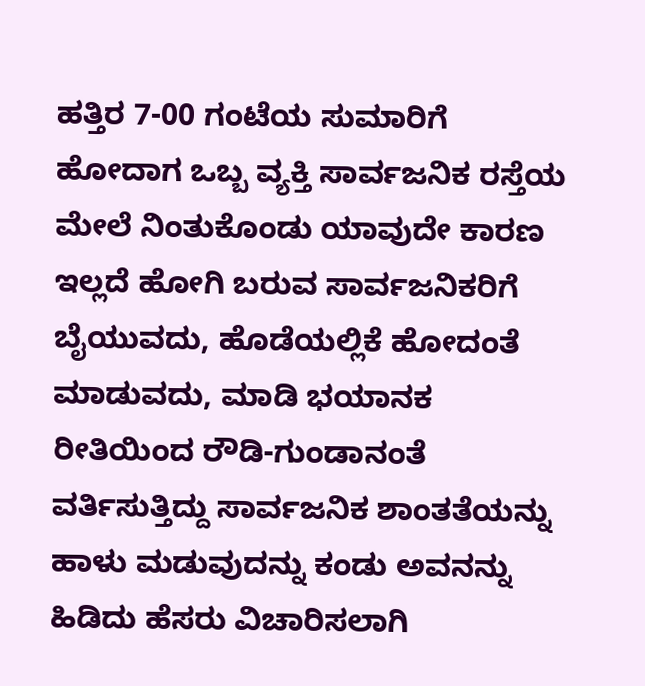ಹತ್ತಿರ 7-00 ಗಂಟೆಯ ಸುಮಾರಿಗೆ ಹೋದಾಗ ಒಬ್ಬ ವ್ಯಕ್ತಿ ಸಾರ್ವಜನಿಕ ರಸ್ತೆಯ ಮೇಲೆ ನಿಂತುಕೊಂಡು ಯಾವುದೇ ಕಾರಣ ಇಲ್ಲದೆ ಹೋಗಿ ಬರುವ ಸಾರ್ವಜನಿಕರಿಗೆ ಬೈಯುವದು, ಹೊಡೆಯಲ್ಲಿಕೆ ಹೋದಂತೆ ಮಾಡುವದು, ಮಾಡಿ ಭಯಾನಕ ರೀತಿಯಿಂದ ರೌಡಿ-ಗುಂಡಾನಂತೆ ವರ್ತಿಸುತ್ತಿದ್ದು ಸಾರ್ವಜನಿಕ ಶಾಂತತೆಯನ್ನು ಹಾಳು ಮಡುವುದನ್ನು ಕಂಡು ಅವನನ್ನು ಹಿಡಿದು ಹೆಸರು ವಿಚಾರಿಸಲಾಗಿ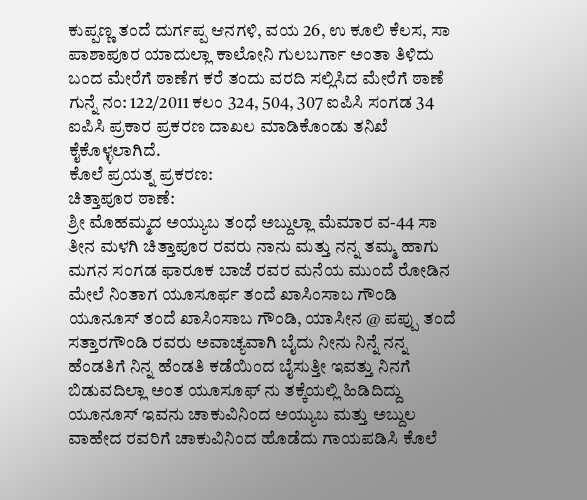ಕುಪ್ಪಣ್ಣ ತಂದೆ ದುರ್ಗಪ್ಪ ಆನಗಳಿ, ವಯ 26, ಉ ಕೂಲಿ ಕೆಲಸ, ಸಾ ಪಾಶಾಪೂರ ಯಾದುಲ್ಲಾ ಕಾಲೋನಿ ಗುಲಬರ್ಗಾ ಅಂತಾ ತಿಳಿದು ಬಂದ ಮೇರೆಗೆ ಠಾಣೆಗ ಕರೆ ತಂದು ವರದಿ ಸಲ್ಲಿಸಿದ ಮೇರೆಗೆ ಠಾಣೆ ಗುನ್ನೆ ನಂ: 122/2011 ಕಲಂ 324, 504, 307 ಐಪಿಸಿ ಸಂಗಡ 34 ಐಪಿಸಿ ಪ್ರಕಾರ ಪ್ರಕರಣ ದಾಖಲ ಮಾಡಿಕೊಂಡು ತನಿಖೆ ಕೈಕೊಳ್ಳಲಾಗಿದೆ.
ಕೊಲೆ ಪ್ರಯತ್ನ ಪ್ರಕರಣ:
ಚಿತ್ತಾಪೂರ ಠಾಣೆ:
ಶ್ರೀ ಮೊಹಮ್ಮದ ಅಯ್ಯುಬ ತಂಧೆ ಅಬ್ದುಲ್ಲಾ ಮೆಮಾರ ವ-44 ಸಾ ತೀನ ಮಳಗಿ ಚಿತ್ತಾಪೂರ ರವರು ನಾನು ಮತ್ತು ನನ್ನ ತಮ್ಮ ಹಾಗು ಮಗನ ಸಂಗಡ ಫಾರೂಕ ಬಾಜೆ ರವರ ಮನೆಯ ಮುಂದೆ ರೋಡಿನ ಮೇಲೆ ನಿಂತಾಗ ಯೂಸೂರ್ಫ ತಂದೆ ಖಾಸಿಂಸಾಬ ಗೌಂಡಿ ಯೂನೂಸ್ ತಂದೆ ಖಾಸಿಂಸಾಬ ಗೌಂಡಿ, ಯಾಸೀನ @ ಪಪ್ಪು ತಂದೆ ಸತ್ತಾರಗೌಂಡಿ ರವರು ಅವಾಚ್ಯವಾಗಿ ಬೈದು ನೀನು ನಿನ್ನೆ ನನ್ನ ಹೆಂಡತಿಗೆ ನಿನ್ನ ಹೆಂಡತಿ ಕಡೆಯಿಂದ ಬೈಸುತ್ತೀ ಇವತ್ತು ನಿನಗೆ ಬಿಡುವದಿಲ್ಲಾ ಅಂತ ಯೂಸೂಫ್ ನು ತಕ್ಕೆಯಲ್ಲಿ ಹಿಡಿದಿದ್ದು ಯೂನೂಸ್ ಇವನು ಚಾಕುವಿನಿಂದ ಅಯ್ಯುಬ ಮತ್ತು ಅಬ್ದುಲ ವಾಹೇದ ರವರಿಗೆ ಚಾಕುವಿನಿಂದ ಹೊಡೆದು ಗಾಯಪಡಿಸಿ ಕೊಲೆ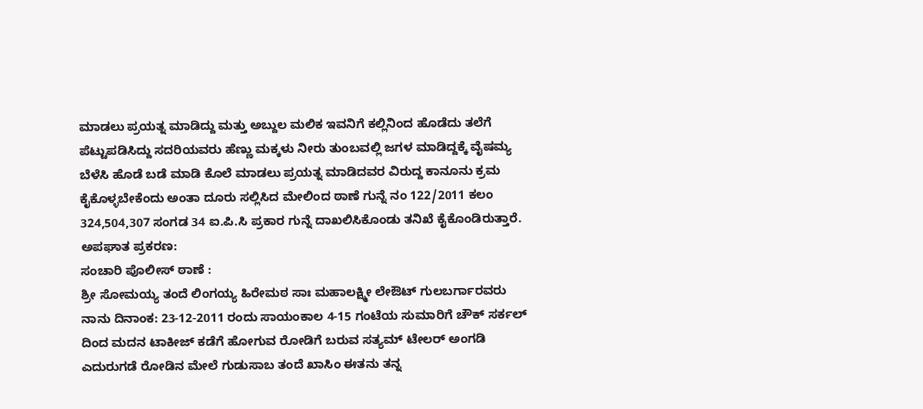ಮಾಡಲು ಪ್ರಯತ್ನ ಮಾಡಿದ್ದು ಮತ್ತು ಅಬ್ದುಲ ಮಲಿಕ ಇವನಿಗೆ ಕಲ್ಲಿನಿಂದ ಹೊಡೆದು ತಲೆಗೆ ಪೆಟ್ಟುಪಡಿಸಿದ್ದು ಸದರಿಯವರು ಹೆಣ್ಣು ಮಕ್ಕಳು ನೀರು ತುಂಬವಲ್ಲಿ ಜಗಳ ಮಾಡಿದ್ದಕ್ಕೆ ವೈಷಮ್ಯ ಬೆಳೆಸಿ ಹೊಡೆ ಬಡೆ ಮಾಡಿ ಕೊಲೆ ಮಾಡಲು ಪ್ರಯತ್ನ ಮಾಡಿದವರ ವಿರುದ್ದ ಕಾನೂನು ಕ್ರಮ ಕೈಕೊಳ್ಳಬೇಕೆಂದು ಅಂತಾ ದೂರು ಸಲ್ಲಿಸಿದ ಮೇಲಿಂದ ಠಾಣೆ ಗುನ್ನೆ ನಂ 122/2011 ಕಲಂ 324,504,307 ಸಂಗಡ 34 ಐ.ಪಿ.ಸಿ ಪ್ರಕಾರ ಗುನ್ನೆ ದಾಖಲಿಸಿಕೊಂಡು ತನಿಖೆ ಕೈಕೊಂಡಿರುತ್ತಾರೆ.
ಅಪಘಾತ ಪ್ರಕರಣ:
ಸಂಚಾರಿ ಪೊಲೀಸ್ ಠಾಣೆ :
ಶ್ರೀ ಸೋಮಯ್ಯ ತಂದೆ ಲಿಂಗಯ್ಯ ಹಿರೇಮಠ ಸಾಃ ಮಹಾಲಕ್ಷ್ಮೀ ಲೇಔಟ್ ಗುಲಬರ್ಗಾರವರು ನಾನು ದಿನಾಂಕ: 23-12-2011 ರಂದು ಸಾಯಂಕಾಲ 4-15 ಗಂಟೆಯ ಸುಮಾರಿಗೆ ಚೌಕ್ ಸರ್ಕಲ್ ದಿಂದ ಮದನ ಟಾಕೀಜ್ ಕಡೆಗೆ ಹೋಗುವ ರೋಡಿಗೆ ಬರುವ ಸತ್ಯಮ್ ಟೇಲರ್ ಅಂಗಡಿ ಎದುರುಗಡೆ ರೋಡಿನ ಮೇಲೆ ಗುಡುಸಾಬ ತಂದೆ ಖಾಸಿಂ ಈತನು ತನ್ನ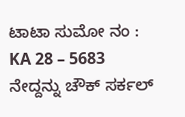ಟಾಟಾ ಸುಮೋ ನಂ : KA 28 – 5683 ನೇದ್ದನ್ನು ಚೌಕ್ ಸರ್ಕಲ್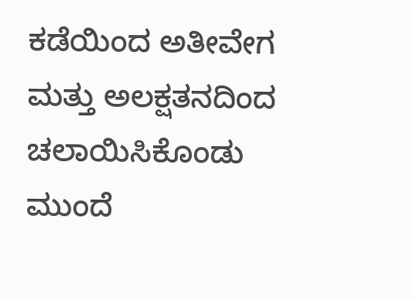ಕಡೆಯಿಂದ ಅತೀವೇಗ ಮತ್ತು ಅಲಕ್ಷತನದಿಂದ ಚಲಾಯಿಸಿಕೊಂಡು ಮುಂದೆ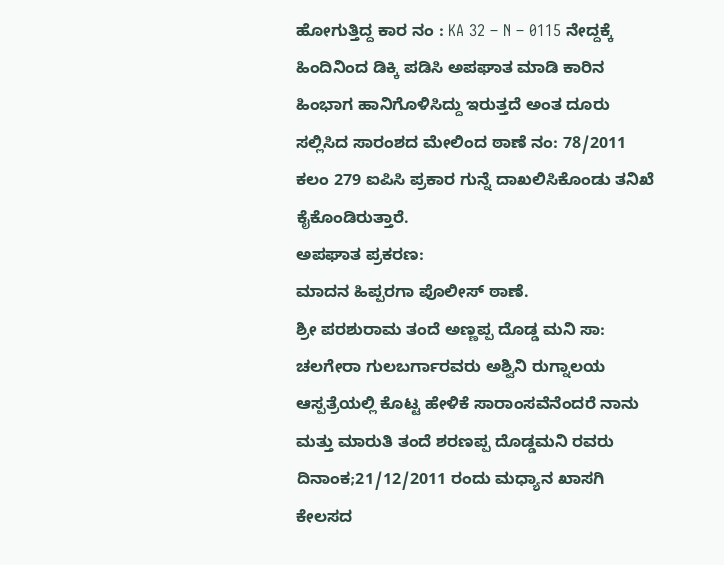ಹೋಗುತ್ತಿದ್ದ ಕಾರ ನಂ : KA 32 – N – 0115 ನೇದ್ದಕ್ಕೆ ಹಿಂದಿನಿಂದ ಡಿಕ್ಕಿ ಪಡಿಸಿ ಅಪಘಾತ ಮಾಡಿ ಕಾರಿನ ಹಿಂಭಾಗ ಹಾನಿಗೊಳಿಸಿದ್ದು ಇರುತ್ತದೆ ಅಂತ ದೂರು ಸಲ್ಲಿಸಿದ ಸಾರಂಶದ ಮೇಲಿಂದ ಠಾಣೆ ನಂ: 78/2011 ಕಲಂ 279 ಐಪಿಸಿ ಪ್ರಕಾರ ಗುನ್ನೆ ದಾಖಲಿಸಿಕೊಂಡು ತನಿಖೆ ಕೈಕೊಂಡಿರುತ್ತಾರೆ.
ಅಪಘಾತ ಪ್ರಕರಣ:
ಮಾದನ ಹಿಪ್ಪರಗಾ ಪೊಲೀಸ್ ಠಾಣೆ.
ಶ್ರೀ ಪರಶುರಾಮ ತಂದೆ ಅಣ್ಣಪ್ಪ ದೊಡ್ಡ ಮನಿ ಸಾ: ಚಲಗೇರಾ ಗುಲಬರ್ಗಾರವರು ಅಶ್ವಿನಿ ರುಗ್ನಾಲಯ ಆಸ್ಪತ್ರೆಯಲ್ಲಿ ಕೊಟ್ಟ ಹೇಳಿಕೆ ಸಾರಾಂಸವೆನೆಂದರೆ ನಾನು ಮತ್ತು ಮಾರುತಿ ತಂದೆ ಶರಣಪ್ಪ ದೊಡ್ಡಮನಿ ರವರು ದಿನಾಂಕ;21/12/2011 ರಂದು ಮಧ್ಯಾನ ಖಾಸಗಿ ಕೇಲಸದ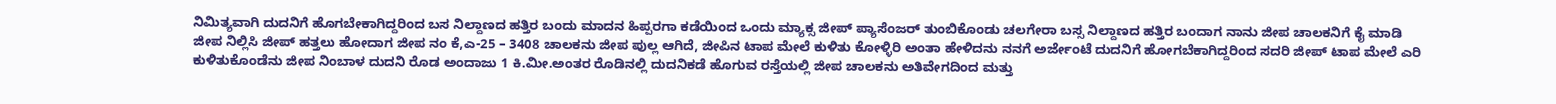ನಿಮಿತ್ಯವಾಗಿ ದುದನಿಗೆ ಹೊಗಬೇಕಾಗಿದ್ದರಿಂದ ಬಸ ನಿಲ್ದಾಣದ ಹತ್ತಿರ ಬಂದು ಮಾದನ ಹಿಪ್ಪರಗಾ ಕಡೆಯಿಂದ ಒಂದು ಮ್ಯಾಕ್ಸ ಜೀಪ್ ಪ್ಯಾಸೆಂಜರ್ ತುಂಬಿಕೊಂಡು ಚಲಗೇರಾ ಬಸ್ಸ ನಿಲ್ದಾಣದ ಹತ್ತಿರ ಬಂದಾಗ ನಾನು ಜೀಪ ಚಾಲಕನಿಗೆ ಕೈ ಮಾಡಿ ಜೀಪ ನಿಲ್ಲಿಸಿ ಜೀಪ್ ಹತ್ತಲು ಹೋದಾಗ ಜೀಪ ನಂ ಕೆ,ಎ-25 – 3408 ಚಾಲಕನು ಜೀಪ ಪುಲ್ಲ ಆಗಿದೆ, ಜೀಪಿನ ಟಾಪ ಮೇಲೆ ಕುಳಿತು ಕೋಳ್ಳಿರಿ ಅಂತಾ ಹೇಳಿದನು ನನಗೆ ಅರ್ಜೇಂಟೆ ದುದನಿಗೆ ಹೋಗಬೆಕಾಗಿದ್ದರಿಂದ ಸದರಿ ಜೀಪ್ ಟಾಪ ಮೇಲೆ ಎರಿ ಕುಳಿತುಕೊಂಡೆನು ಜೀಪ ನಿಂಬಾಳ ದುದನಿ ರೊಡ ಅಂದಾಜು 1 ಕಿ.ಮೀ.ಅಂತರ ರೊಡಿನಲ್ಲಿ ದುದನಿಕಡೆ ಹೊಗುವ ರಸ್ತೆಯಲ್ಲಿ ಜೀಪ ಚಾಲಕನು ಅತಿವೇಗದಿಂದ ಮತ್ತು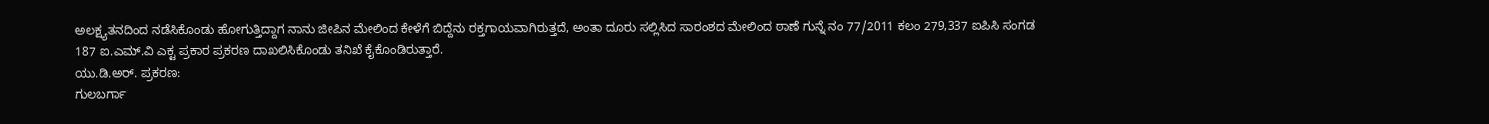ಅಲಕ್ಷ್ಯತನದಿಂದ ನಡೆಸಿಕೊಂಡು ಹೋಗುತ್ತಿದ್ದಾಗ ನಾನು ಜೀಪಿನ ಮೇಲಿಂದ ಕೇಳೆಗೆ ಬಿದ್ದೆನು ರಕ್ತಗಾಯವಾಗಿರುತ್ತದೆ, ಅಂತಾ ದೂರು ಸಲ್ಲಿಸಿದ ಸಾರಂಶದ ಮೇಲಿಂದ ಠಾಣೆ ಗುನ್ನೆ ನಂ 77/2011 ಕಲಂ 279,337 ಐಪಿಸಿ ಸಂಗಡ 187 ಐ.ಎಮ್.ವಿ ಎಕ್ಟ ಪ್ರಕಾರ ಪ್ರಕರಣ ದಾಖಲಿಸಿಕೊಂಡು ತನಿಖೆ ಕೈಕೊಂಡಿರುತ್ತಾರೆ.
ಯು.ಡಿ.ಅರ್. ಪ್ರಕರಣ:
ಗುಲಬರ್ಗಾ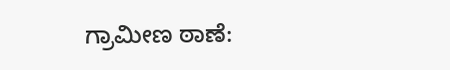ಗ್ರಾಮೀಣ ಠಾಣೆ: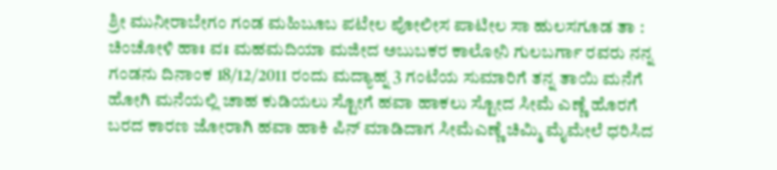ಶ್ರೀ ಮುನೀರಾಬೇಗಂ ಗಂಡ ಮಹಿಬೂಬ ಪಟೇಲ ಪೋಲೀಸ ಪಾಟೀಲ ಸಾ ಹುಲಸಗೂಡ ತಾ : ಚಿಂಚೋಳಿ ಹಾಃ ವಃ ಮಹಮದಿಯಾ ಮಜೀದ ಅಬುಬಕರ ಕಾಲೋನಿ ಗುಲಬರ್ಗಾ ರವರು ನನ್ನ ಗಂಡನು ದಿನಾಂಕ 18/12/2011 ರಂದು ಮದ್ಯಾಹ್ನ 3 ಗಂಟೆಯ ಸುಮಾರಿಗೆ ತನ್ನ ತಾಯಿ ಮನೆಗೆ ಹೋಗಿ ಮನೆಯಲ್ಲಿ ಚಾಹ ಕುಡಿಯಲು ಸ್ಟೋಗೆ ಹವಾ ಹಾಕಲು ಸ್ಟೋದ ಸೀಮೆ ಎಣ್ಣೆ ಹೊರಗೆ ಬರದ ಕಾರಣ ಜೋರಾಗಿ ಹವಾ ಹಾಕಿ ಪಿನ್‌ ಮಾಡಿದಾಗ ಸೀಮೆಎಣ್ಣೆ ಚಿಮ್ಮಿ ಮೈಮೇಲೆ ಧರಿಸಿದ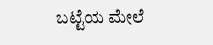ಬಟ್ಟೆಯ ಮೇಲೆ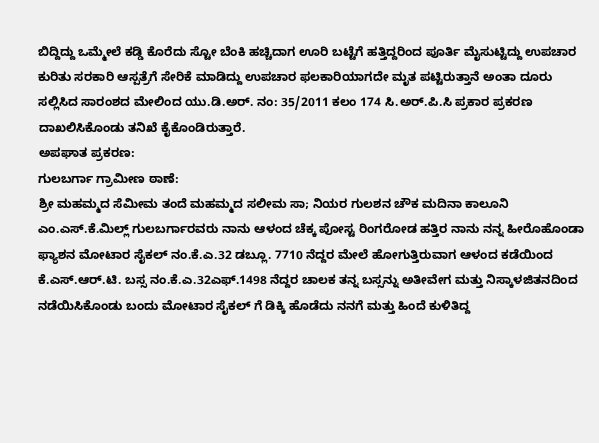ಬಿದ್ದಿದ್ದು ಒಮ್ಮೇಲೆ ಕಡ್ಡಿ ಕೊರೆದು ಸ್ಟೋ ಬೆಂಕಿ ಹಚ್ಚಿದಾಗ ಊರಿ ಬಟ್ಟೆಗೆ ಹತ್ತಿದ್ದರಿಂದ ಪೂರ್ತಿ ಮೈಸುಟ್ಟಿದ್ದು ಉಪಚಾರ ಕುರಿತು ಸರಕಾರಿ ಆಸ್ಪತ್ರೆಗೆ ಸೇರಿಕೆ ಮಾಡಿದ್ದು ಉಪಚಾರ ಫಲಕಾರಿಯಾಗದೇ ಮೃತ ಪಟ್ಟಿರುತ್ತಾನೆ ಅಂತಾ ದೂರು ಸಲ್ಲಿಸಿದ ಸಾರಂಶದ ಮೇಲಿಂದ ಯು.ಡಿ.ಅರ್. ನಂ: 35/2011 ಕಲಂ 174 ಸಿ.ಅರ್.ಪಿ.ಸಿ ಪ್ರಕಾರ ಪ್ರಕರಣ ದಾಖಲಿಸಿಕೊಂಡು ತನಿಖೆ ಕೈಕೊಂಡಿರುತ್ತಾರೆ.
ಅಪಘಾತ ಪ್ರಕರಣ:
ಗುಲಬರ್ಗಾ ಗ್ರಾಮೀಣ ಠಾಣೆ:
ಶ್ರೀ ಮಹಮ್ಮದ ಸೆಮೀಮ ತಂದೆ ಮಹಮ್ಮದ ಸಲೀಮ ಸಾ; ನಿಯರ ಗುಲಶನ ಚೌಕ ಮದಿನಾ ಕಾಲೂನಿ ಎಂ.ಎಸ್.ಕೆ.ಮಿಲ್ಲ್ ಗುಲಬರ್ಗಾರವರು ನಾನು ಆಳಂದ ಚೆಕ್ಕ ಪೋಸ್ಟ ರಿಂಗರೋಡ ಹತ್ತಿರ ನಾನು ನನ್ನ ಹೀರೊಹೊಂಡಾ ಫ್ಯಾಶನ ಮೋಟಾರ ಸೈಕಲ್ ನಂ.ಕೆ.ಎ.32 ಡಬ್ಲೂ. 7710 ನೆದ್ದರ ಮೇಲೆ ಹೋಗುತ್ತಿರುವಾಗ ಆಳಂದ ಕಡೆಯಿಂದ ಕೆ.ಎಸ್.ಆರ್.ಟಿ. ಬಸ್ಸ ನಂ.ಕೆ.ಎ.32ಎಫ್.1498 ನೆದ್ದರ ಚಾಲಕ ತನ್ನ ಬಸ್ಸನ್ನು ಅತೀವೇಗ ಮತ್ತು ನಿಸ್ಕಾಳಜಿತನದಿಂದ ನಡೆಯಿಸಿಕೊಂಡು ಬಂದು ಮೋಟಾರ ಸೈಕಲ್ ಗೆ ಡಿಕ್ಕಿ ಹೊಡೆದು ನನಗೆ ಮತ್ತು ಹಿಂದೆ ಕುಳಿತಿದ್ದ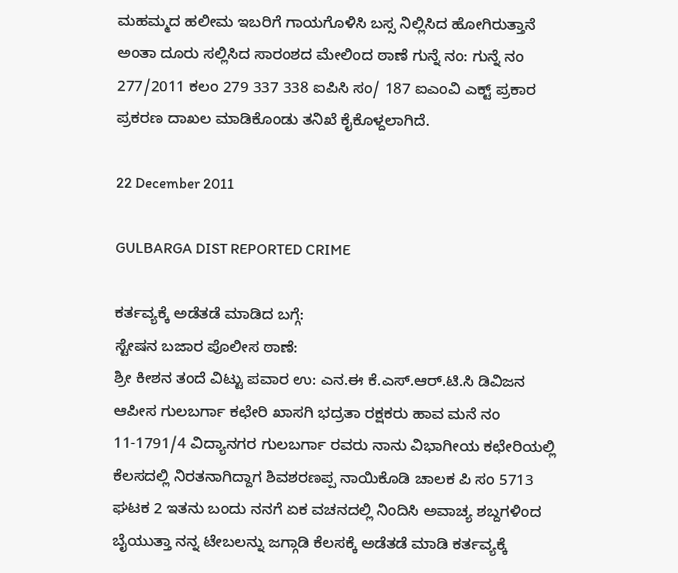ಮಹಮ್ಮದ ಹಲೀಮ ಇಬರಿಗೆ ಗಾಯಗೊಳಿಸಿ ಬಸ್ಸ ನಿಲ್ಲಿಸಿದ ಹೋಗಿರುತ್ತಾನೆ ಅಂತಾ ದೂರು ಸಲ್ಲಿಸಿದ ಸಾರಂಶದ ಮೇಲಿಂದ ಠಾಣೆ ಗುನ್ನೆ ನಂ: ಗುನ್ನೆ ನಂ 277/2011 ಕಲಂ 279 337 338 ಐಪಿಸಿ ಸಂ/ 187 ಐಎಂವಿ ಎಕ್ಟ್‌ ಪ್ರಕಾರ ಪ್ರಕರಣ ದಾಖಲ ಮಾಡಿಕೊಂಡು ತನಿಖೆ ಕೈಕೊಳ್ದಲಾಗಿದೆ.

22 December 2011

GULBARGA DIST REPORTED CRIME

ಕರ್ತವ್ಯಕ್ಕೆ ಅಡೆತಡೆ ಮಾಡಿದ ಬಗ್ಗೆ:
ಸ್ಟೇಷನ ಬಜಾರ ಪೊಲೀಸ ಠಾಣೆ:
ಶ್ರೀ ಕೀಶನ ತಂದೆ ವಿಟ್ಟು ಪವಾರ ಉ: ಎನ.ಈ ಕೆ.ಎಸ್.ಆರ್.ಟಿ.ಸಿ ಡಿವಿಜನ ಆಪೀಸ ಗುಲಬರ್ಗಾ ಕಛೇರಿ ಖಾಸಗಿ ಭದ್ರತಾ ರಕ್ಷಕರು ಹಾವ ಮನೆ ನಂ 11-1791/4 ವಿದ್ಯಾನಗರ ಗುಲಬರ್ಗಾ ರವರು ನಾನು ವಿಭಾಗೀಯ ಕಛೇರಿಯಲ್ಲಿ ಕೆಲಸದಲ್ಲಿ ನಿರತನಾಗಿದ್ದಾಗ ಶಿವಶರಣಪ್ಪ ನಾಯಿಕೊಡಿ ಚಾಲಕ ಪಿ ಸಂ 5713 ಘಟಕ 2 ಇತನು ಬಂದು ನನಗೆ ಏಕ ವಚನದಲ್ಲಿ ನಿಂದಿಸಿ ಅವಾಚ್ಯ ಶಬ್ದಗಳಿಂದ ಬೈಯುತ್ತಾ ನನ್ನ ಟೇಬಲನ್ನು ಜಗ್ಗಾಡಿ ಕೆಲಸಕ್ಕೆ ಅಡೆತಡೆ ಮಾಡಿ ಕರ್ತವ್ಯಕ್ಕೆ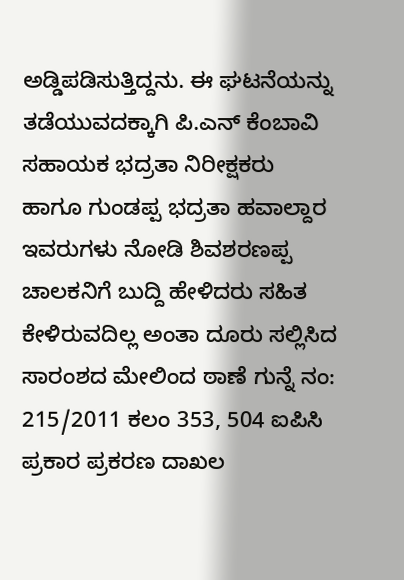ಅಡ್ಡಿಪಡಿಸುತ್ತಿದ್ದನು. ಈ ಘಟನೆಯನ್ನು ತಡೆಯುವದಕ್ಕಾಗಿ ಪಿ.ಎನ್ ಕೆಂಬಾವಿ ಸಹಾಯಕ ಭದ್ರತಾ ನಿರೀಕ್ಷಕರು ಹಾಗೂ ಗುಂಡಪ್ಪ ಭದ್ರತಾ ಹವಾಲ್ದಾರ ಇವರುಗಳು ನೋಡಿ ಶಿವಶರಣಪ್ಪ ಚಾಲಕನಿಗೆ ಬುದ್ದಿ ಹೇಳಿದರು ಸಹಿತ ಕೇಳಿರುವದಿಲ್ಲ ಅಂತಾ ದೂರು ಸಲ್ಲಿಸಿದ ಸಾರಂಶದ ಮೇಲಿಂದ ಠಾಣೆ ಗುನ್ನೆ ನಂ: 215/2011 ಕಲಂ 353, 504 ಐಪಿಸಿ ಪ್ರಕಾರ ಪ್ರಕರಣ ದಾಖಲ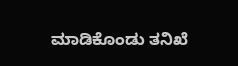ಮಾಡಿಕೊಂಡು ತನಿಖೆ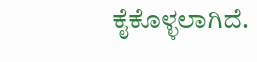ಕೈಕೊಳ್ಳಲಾಗಿದೆ.